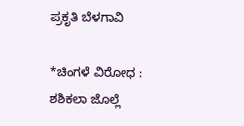ಪ್ರಕೃತಿ ಬೆಳಗಾವಿ

*ಚಿಂಗಳೆ ವಿರೋಧ : ಶಶಿಕಲಾ ಜೊಲ್ಲೆ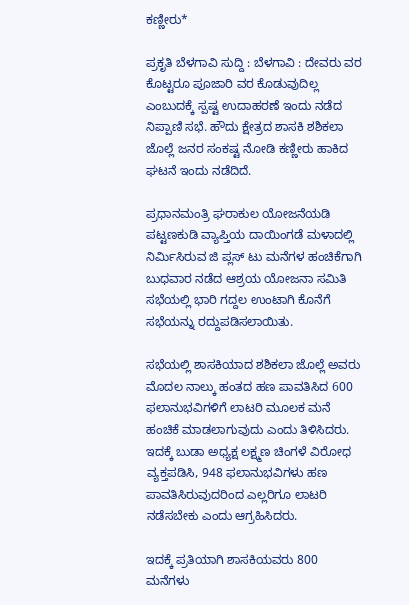ಕಣ್ಣೀರು*

ಪ್ರಕೃತಿ ಬೆಳಗಾವಿ ಸುದ್ದಿ : ಬೆಳಗಾವಿ : ದೇವರು ವರ ಕೊಟ್ಟರೂ ಪೂಜಾರಿ ವರ ಕೊಡುವುದಿಲ್ಲ ಎಂಬುದಕ್ಕೆ ಸ್ಪಷ್ಟ ಉದಾಹರಣೆ ಇಂದು ನಡೆದ ನಿಪ್ಪಾಣಿ ಸಭೆ. ಹೌದು ಕ್ಷೇತ್ರದ ಶಾಸಕಿ ಶಶಿಕಲಾ ಜೊಲ್ಲೆ ಜನರ ಸಂಕಷ್ಟ ನೋಡಿ ಕಣ್ಣೀರು ಹಾಕಿದ ಘಟನೆ ಇಂದು ನಡೆದಿದೆ.

ಪ್ರಧಾನಮಂತ್ರಿ ಘರಾಕುಲ ಯೋಜನೆಯಡಿ ಪಟ್ಟಣಕುಡಿ ವ್ಯಾಪ್ತಿಯ ದಾಯಿಂಗಡೆ ಮಳಾದಲ್ಲಿ ನಿರ್ಮಿಸಿರುವ ಜಿ ಪ್ಲಸ್ ಟು ಮನೆಗಳ ಹಂಚಿಕೆಗಾಗಿ ಬುಧವಾರ ನಡೆದ ಆಶ್ರಯ ಯೋಜನಾ ಸಮಿತಿ ಸಭೆಯಲ್ಲಿ ಭಾರಿ ಗದ್ದಲ ಉಂಟಾಗಿ ಕೊನೆಗೆ ಸಭೆಯನ್ನು ರದ್ದುಪಡಿಸಲಾಯಿತು.

ಸಭೆಯಲ್ಲಿ ಶಾಸಕಿಯಾದ ಶಶಿಕಲಾ ಜೊಲ್ಲೆ ಅವರು ಮೊದಲ ನಾಲ್ಕು ಹಂತದ ಹಣ ಪಾವತಿಸಿದ 600 ಫಲಾನುಭವಿಗಳಿಗೆ ಲಾಟರಿ ಮೂಲಕ ಮನೆ ಹಂಚಿಕೆ ಮಾಡಲಾಗುವುದು ಎಂದು ತಿಳಿಸಿದರು. ಇದಕ್ಕೆ ಬುಡಾ ಅಧ್ಯಕ್ಷ ಲಕ್ಷ್ಮಣ ಚಿಂಗಳೆ ವಿರೋಧ ವ್ಯಕ್ತಪಡಿಸಿ, 948 ಫಲಾನುಭವಿಗಳು ಹಣ ಪಾವತಿಸಿರುವುದರಿಂದ ಎಲ್ಲರಿಗೂ ಲಾಟರಿ ನಡೆಸಬೇಕು ಎಂದು ಆಗ್ರಹಿಸಿದರು.

ಇದಕ್ಕೆ ಪ್ರತಿಯಾಗಿ ಶಾಸಕಿಯವರು 800 ಮನೆಗಳು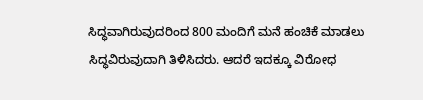ಸಿದ್ಧವಾಗಿರುವುದರಿಂದ 800 ಮಂದಿಗೆ ಮನೆ ಹಂಚಿಕೆ ಮಾಡಲು ಸಿದ್ಧವಿರುವುದಾಗಿ ತಿಳಿಸಿದರು. ಆದರೆ ಇದಕ್ಕೂ ವಿರೋಧ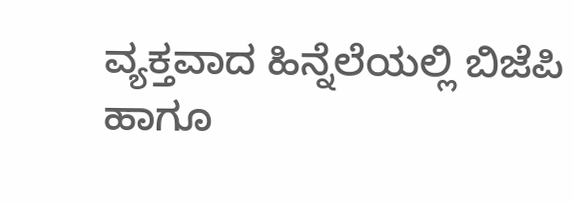ವ್ಯಕ್ತವಾದ ಹಿನ್ನೆಲೆಯಲ್ಲಿ ಬಿಜೆಪಿ ಹಾಗೂ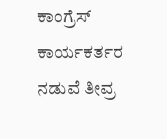ಕಾಂಗ್ರೆಸ್ ಕಾರ್ಯಕರ್ತರ ನಡುವೆ ತೀವ್ರ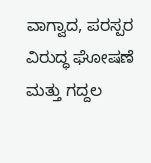ವಾಗ್ವಾದ, ಪರಸ್ಪರ ವಿರುದ್ಧ ಘೋಷಣೆ ಮತ್ತು ಗದ್ದಲ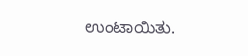ಉಂಟಾಯಿತು.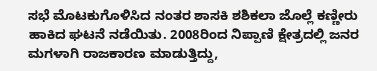ಸಭೆ ಮೊಟಕುಗೊಳಿಸಿದ ನಂತರ ಶಾಸಕಿ ಶಶಿಕಲಾ ಜೊಲ್ಲೆ ಕಣ್ಣೀರು ಹಾಕಿದ ಘಟನೆ ನಡೆಯಿತು. 2008ರಿಂದ ನಿಪ್ಪಾಣಿ ಕ್ಷೇತ್ರದಲ್ಲಿ ಜನರ ಮಗಳಾಗಿ ರಾಜಕಾರಣ ಮಾಡುತ್ತಿದ್ದು,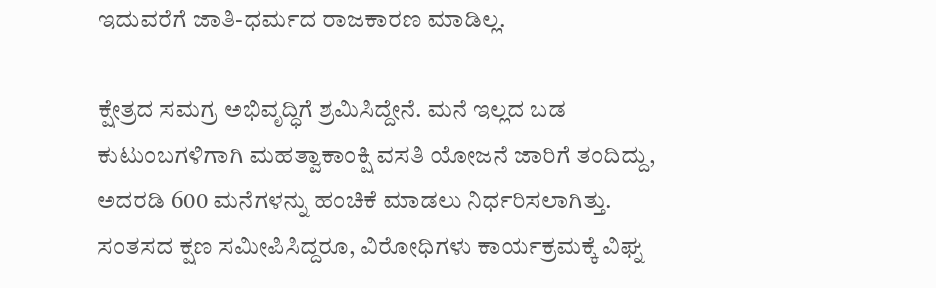ಇದುವರೆಗೆ ಜಾತಿ-ಧರ್ಮದ ರಾಜಕಾರಣ ಮಾಡಿಲ್ಲ.

ಕ್ಷೇತ್ರದ ಸಮಗ್ರ ಅಭಿವೃದ್ಧಿಗೆ ಶ್ರಮಿಸಿದ್ದೇನೆ. ಮನೆ ಇಲ್ಲದ ಬಡ ಕುಟುಂಬಗಳಿಗಾಗಿ ಮಹತ್ವಾಕಾಂಕ್ಷಿ ವಸತಿ ಯೋಜನೆ ಜಾರಿಗೆ ತಂದಿದ್ದು, ಅದರಡಿ 600 ಮನೆಗಳನ್ನು ಹಂಚಿಕೆ ಮಾಡಲು ನಿರ್ಧರಿಸಲಾಗಿತ್ತು. ಸಂತಸದ ಕ್ಷಣ ಸಮೀಪಿಸಿದ್ದರೂ, ವಿರೋಧಿಗಳು ಕಾರ್ಯಕ್ರಮಕ್ಕೆ ವಿಘ್ನ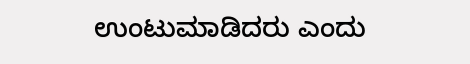ಉಂಟುಮಾಡಿದರು ಎಂದು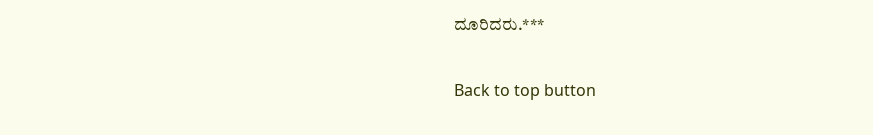ದೂರಿದರು.***

Back to top button